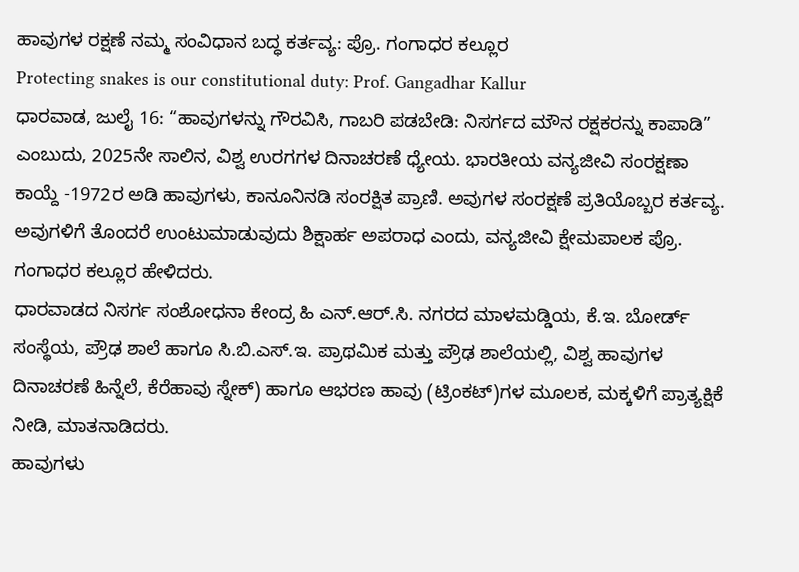ಹಾವುಗಳ ರಕ್ಷಣೆ ನಮ್ಮ ಸಂವಿಧಾನ ಬದ್ಧ ಕರ್ತವ್ಯ: ಪ್ರೊ. ಗಂಗಾಧರ ಕಲ್ಲೂರ
Protecting snakes is our constitutional duty: Prof. Gangadhar Kallur
ಧಾರವಾಡ, ಜುಲೈ 16: “ಹಾವುಗಳನ್ನು ಗೌರವಿಸಿ, ಗಾಬರಿ ಪಡಬೇಡಿ: ನಿಸರ್ಗದ ಮೌನ ರಕ್ಷಕರನ್ನು ಕಾಪಾಡಿ” ಎಂಬುದು, 2025ನೇ ಸಾಲಿನ, ವಿಶ್ವ ಉರಗಗಳ ದಿನಾಚರಣೆ ಧ್ಯೇಯ. ಭಾರತೀಯ ವನ್ಯಜೀವಿ ಸಂರಕ್ಷಣಾ ಕಾಯ್ದೆ -1972ರ ಅಡಿ ಹಾವುಗಳು, ಕಾನೂನಿನಡಿ ಸಂರಕ್ಷಿತ ಪ್ರಾಣಿ. ಅವುಗಳ ಸಂರಕ್ಷಣೆ ಪ್ರತಿಯೊಬ್ಬರ ಕರ್ತವ್ಯ. ಅವುಗಳಿಗೆ ತೊಂದರೆ ಉಂಟುಮಾಡುವುದು ಶಿಕ್ಷಾರ್ಹ ಅಪರಾಧ ಎಂದು, ವನ್ಯಜೀವಿ ಕ್ಷೇಮಪಾಲಕ ಪ್ರೊ. ಗಂಗಾಧರ ಕಲ್ಲೂರ ಹೇಳಿದರು.
ಧಾರವಾಡದ ನಿಸರ್ಗ ಸಂಶೋಧನಾ ಕೇಂದ್ರ ಹಿ ಎನ್.ಆರ್.ಸಿ. ನಗರದ ಮಾಳಮಡ್ಡಿಯ, ಕೆ.ಇ. ಬೋರ್ಡ್ ಸಂಸ್ಥೆಯ, ಪ್ರೌಢ ಶಾಲೆ ಹಾಗೂ ಸಿ.ಬಿ.ಎಸ್.ಇ. ಪ್ರಾಥಮಿಕ ಮತ್ತು ಪ್ರೌಢ ಶಾಲೆಯಲ್ಲಿ, ವಿಶ್ವ ಹಾವುಗಳ ದಿನಾಚರಣೆ ಹಿನ್ನೆಲೆ, ಕೆರೆಹಾವು ಸ್ನೇಕ್) ಹಾಗೂ ಆಭರಣ ಹಾವು (ಟ್ರಿಂಕಟ್)ಗಳ ಮೂಲಕ, ಮಕ್ಕಳಿಗೆ ಪ್ರಾತ್ಯಕ್ಷಿಕೆ ನೀಡಿ, ಮಾತನಾಡಿದರು.
ಹಾವುಗಳು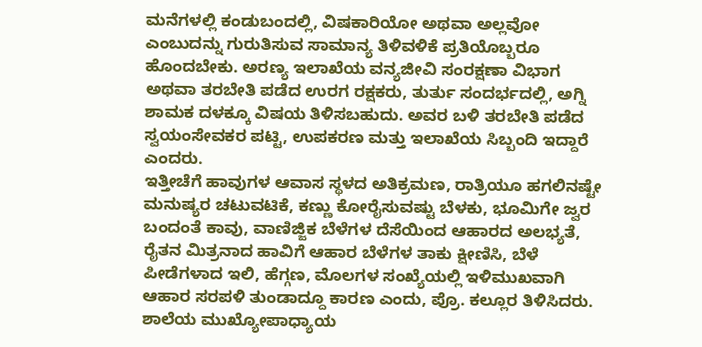ಮನೆಗಳಲ್ಲಿ ಕಂಡುಬಂದಲ್ಲಿ, ವಿಷಕಾರಿಯೋ ಅಥವಾ ಅಲ್ಲವೋ ಎಂಬುದನ್ನು ಗುರುತಿಸುವ ಸಾಮಾನ್ಯ ತಿಳಿವಳಿಕೆ ಪ್ರತಿಯೊಬ್ಬರೂ ಹೊಂದಬೇಕು. ಅರಣ್ಯ ಇಲಾಖೆಯ ವನ್ಯಜೀವಿ ಸಂರಕ್ಷಣಾ ವಿಭಾಗ ಅಥವಾ ತರಬೇತಿ ಪಡೆದ ಉರಗ ರಕ್ಷಕರು, ತುರ್ತು ಸಂದರ್ಭದಲ್ಲಿ, ಅಗ್ನಿ ಶಾಮಕ ದಳಕ್ಕೂ ವಿಷಯ ತಿಳಿಸಬಹುದು. ಅವರ ಬಳಿ ತರಬೇತಿ ಪಡೆದ ಸ್ವಯಂಸೇವಕರ ಪಟ್ಟಿ, ಉಪಕರಣ ಮತ್ತು ಇಲಾಖೆಯ ಸಿಬ್ಬಂದಿ ಇದ್ದಾರೆ ಎಂದರು.
ಇತ್ತೀಚೆಗೆ ಹಾವುಗಳ ಆವಾಸ ಸ್ಥಳದ ಅತಿಕ್ರಮಣ, ರಾತ್ರಿಯೂ ಹಗಲಿನಷ್ಟೇ ಮನುಷ್ಯರ ಚಟುವಟಿಕೆ, ಕಣ್ಣು ಕೋರೈಸುವಷ್ಟು ಬೆಳಕು, ಭೂಮಿಗೇ ಜ್ವರ ಬಂದಂತೆ ಕಾವು, ವಾಣಿಜ್ಜಿಕ ಬೆಳೆಗಳ ದೆಸೆಯಿಂದ ಆಹಾರದ ಅಲಭ್ಯತೆ, ರೈತನ ಮಿತ್ರನಾದ ಹಾವಿಗೆ ಆಹಾರ ಬೆಳೆಗಳ ತಾಕು ಕ್ಷೀಣಿಸಿ, ಬೆಳೆ ಪೀಡೆಗಳಾದ ಇಲಿ, ಹೆಗ್ಗಣ, ಮೊಲಗಳ ಸಂಖ್ಯೆಯಲ್ಲಿ ಇಳಿಮುಖವಾಗಿ ಆಹಾರ ಸರಪಳಿ ತುಂಡಾದ್ದೂ ಕಾರಣ ಎಂದು, ಪ್ರೊ. ಕಲ್ಲೂರ ತಿಳಿಸಿದರು.
ಶಾಲೆಯ ಮುಖ್ಯೋಪಾಧ್ಯಾಯ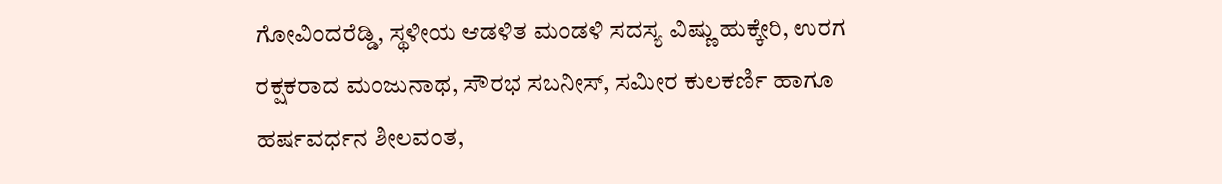ಗೋವಿಂದರೆಡ್ಡಿ, ಸ್ಥಳೀಯ ಆಡಳಿತ ಮಂಡಳಿ ಸದಸ್ಯ ವಿಷ್ಣು ಹುಕ್ಕೇರಿ, ಉರಗ ರಕ್ಷಕರಾದ ಮಂಜುನಾಥ, ಸೌರಭ ಸಬನೀಸ್, ಸಮೀರ ಕುಲಕರ್ಣಿ ಹಾಗೂ ಹರ್ಷವರ್ಧನ ಶೀಲವಂತ,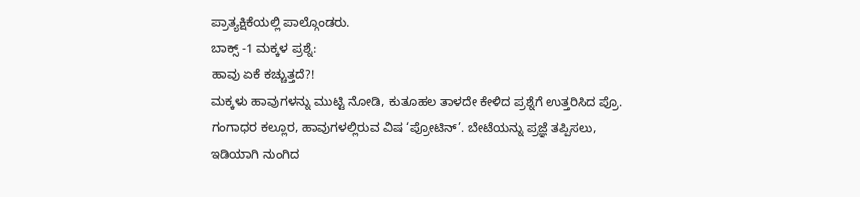ಪ್ರಾತ್ಯಕ್ಷಿಕೆಯಲ್ಲಿ ಪಾಲ್ಗೊಂಡರು.
ಬಾಕ್ಸ್ -1 ಮಕ್ಕಳ ಪ್ರಶ್ನೆ:
ಹಾವು ಏಕೆ ಕಚ್ಚುತ್ತದೆ?!
ಮಕ್ಕಳು ಹಾವುಗಳನ್ನು ಮುಟ್ಟಿ ನೋಡಿ, ಕುತೂಹಲ ತಾಳದೇ ಕೇಳಿದ ಪ್ರಶ್ನೆಗೆ ಉತ್ತರಿಸಿದ ಪ್ರೊ. ಗಂಗಾಧರ ಕಲ್ಲೂರ, ಹಾವುಗಳಲ್ಲಿರುವ ವಿಷ ‘ಪ್ರೋಟಿನ್’. ಬೇಟೆಯನ್ನು ಪ್ರಜ್ಞೆ ತಪ್ಪಿಸಲು, ಇಡಿಯಾಗಿ ನುಂಗಿದ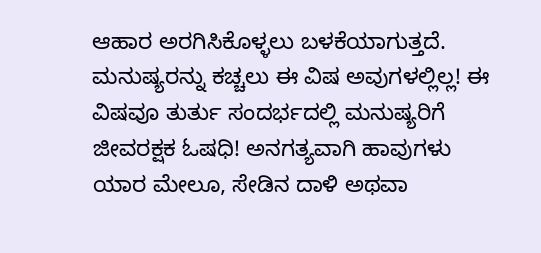ಆಹಾರ ಅರಗಿಸಿಕೊಳ್ಳಲು ಬಳಕೆಯಾಗುತ್ತದೆ. ಮನುಷ್ಯರನ್ನು ಕಚ್ಚಲು ಈ ವಿಷ ಅವುಗಳಲ್ಲಿಲ್ಲ! ಈ ವಿಷವೂ ತುರ್ತು ಸಂದರ್ಭದಲ್ಲಿ ಮನುಷ್ಯರಿಗೆ ಜೀವರಕ್ಷಕ ಓಷಧಿ! ಅನಗತ್ಯವಾಗಿ ಹಾವುಗಳು ಯಾರ ಮೇಲೂ, ಸೇಡಿನ ದಾಳಿ ಅಥವಾ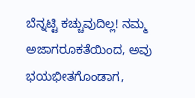ಬೆನ್ನಟ್ಟಿ ಕಚ್ಚುವುದಿಲ್ಲ! ನಮ್ಮ ಅಜಾಗರೂಕತೆಯಿಂದ, ಅವು ಭಯಭೀತಗೊಂಡಾಗ,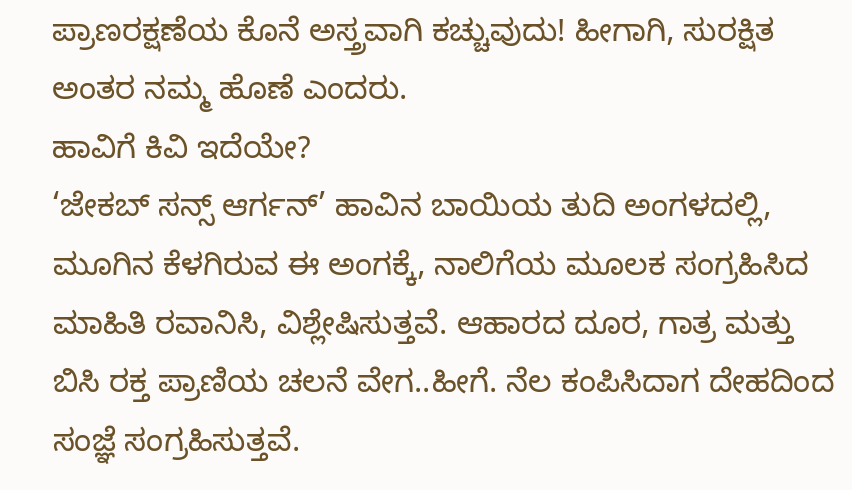ಪ್ರಾಣರಕ್ಷಣೆಯ ಕೊನೆ ಅಸ್ತ್ರವಾಗಿ ಕಚ್ಚುವುದು! ಹೀಗಾಗಿ, ಸುರಕ್ಷಿತ ಅಂತರ ನಮ್ಮ ಹೊಣೆ ಎಂದರು.
ಹಾವಿಗೆ ಕಿವಿ ಇದೆಯೇ?
‘ಜೇಕಬ್ ಸನ್ಸ್ ಆರ್ಗನ್’ ಹಾವಿನ ಬಾಯಿಯ ತುದಿ ಅಂಗಳದಲ್ಲಿ, ಮೂಗಿನ ಕೆಳಗಿರುವ ಈ ಅಂಗಕ್ಕೆ, ನಾಲಿಗೆಯ ಮೂಲಕ ಸಂಗ್ರಹಿಸಿದ ಮಾಹಿತಿ ರವಾನಿಸಿ, ವಿಶ್ಲೇಷಿಸುತ್ತವೆ. ಆಹಾರದ ದೂರ, ಗಾತ್ರ ಮತ್ತು ಬಿಸಿ ರಕ್ತ ಪ್ರಾಣಿಯ ಚಲನೆ ವೇಗ..ಹೀಗೆ. ನೆಲ ಕಂಪಿಸಿದಾಗ ದೇಹದಿಂದ ಸಂಜ್ಞೆ ಸಂಗ್ರಹಿಸುತ್ತವೆ.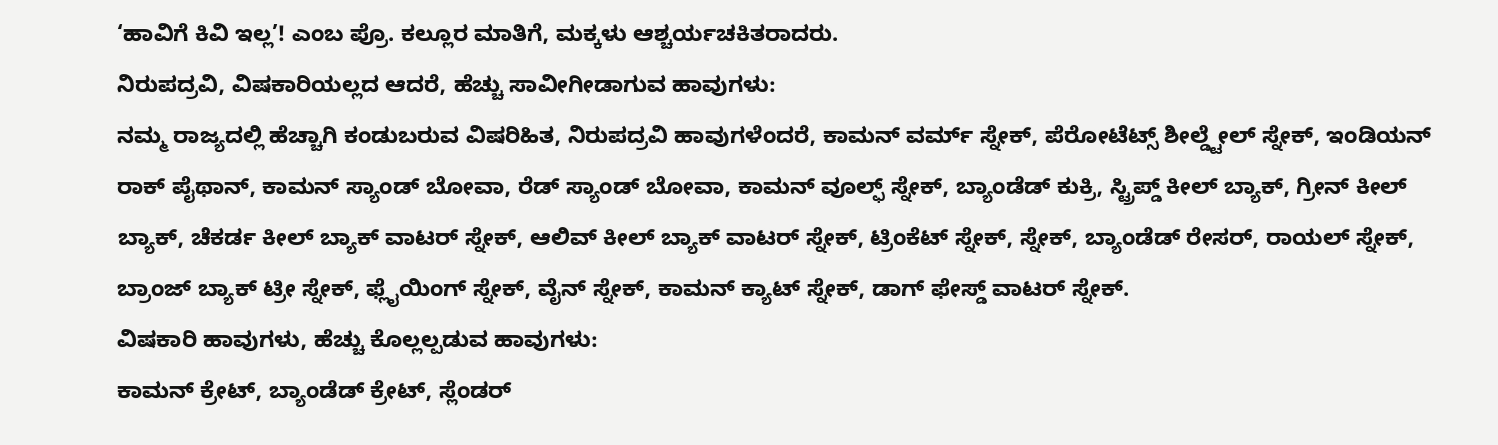‘ಹಾವಿಗೆ ಕಿವಿ ಇಲ್ಲ’! ಎಂಬ ಪ್ರೊ. ಕಲ್ಲೂರ ಮಾತಿಗೆ, ಮಕ್ಕಳು ಆಶ್ಚರ್ಯಚಕಿತರಾದರು.
ನಿರುಪದ್ರವಿ, ವಿಷಕಾರಿಯಲ್ಲದ ಆದರೆ, ಹೆಚ್ಚು ಸಾವೀಗೀಡಾಗುವ ಹಾವುಗಳು:
ನಮ್ಮ ರಾಜ್ಯದಲ್ಲಿ ಹೆಚ್ಚಾಗಿ ಕಂಡುಬರುವ ವಿಷರಿಹಿತ, ನಿರುಪದ್ರವಿ ಹಾವುಗಳೆಂದರೆ, ಕಾಮನ್ ವರ್ಮ್ ಸ್ನೇಕ್, ಪೆರೋಟೆಟ್ಸ್ ಶೀಲ್ಡ್ಟೇಲ್ ಸ್ನೇಕ್, ಇಂಡಿಯನ್ ರಾಕ್ ಪೈಥಾನ್, ಕಾಮನ್ ಸ್ಯಾಂಡ್ ಬೋವಾ, ರೆಡ್ ಸ್ಯಾಂಡ್ ಬೋವಾ, ಕಾಮನ್ ವೂಲ್ಫ್ ಸ್ನೇಕ್, ಬ್ಯಾಂಡೆಡ್ ಕುಕ್ರಿ, ಸ್ಟ್ರಿಪ್ಡ್ ಕೀಲ್ ಬ್ಯಾಕ್, ಗ್ರೀನ್ ಕೀಲ್ ಬ್ಯಾಕ್, ಚೆಕರ್ಡ ಕೀಲ್ ಬ್ಯಾಕ್ ವಾಟರ್ ಸ್ನೇಕ್, ಆಲಿವ್ ಕೀಲ್ ಬ್ಯಾಕ್ ವಾಟರ್ ಸ್ನೇಕ್, ಟ್ರಿಂಕೆಟ್ ಸ್ನೇಕ್, ಸ್ನೇಕ್, ಬ್ಯಾಂಡೆಡ್ ರೇಸರ್, ರಾಯಲ್ ಸ್ನೇಕ್, ಬ್ರಾಂಜ್ ಬ್ಯಾಕ್ ಟ್ರೀ ಸ್ನೇಕ್, ಫ್ಲೈಯಿಂಗ್ ಸ್ನೇಕ್, ವೈನ್ ಸ್ನೇಕ್, ಕಾಮನ್ ಕ್ಯಾಟ್ ಸ್ನೇಕ್, ಡಾಗ್ ಫೇಸ್ಡ್ ವಾಟರ್ ಸ್ನೇಕ್.
ವಿಷಕಾರಿ ಹಾವುಗಳು, ಹೆಚ್ಚು ಕೊಲ್ಲಲ್ಪಡುವ ಹಾವುಗಳು:
ಕಾಮನ್ ಕ್ರೇಟ್, ಬ್ಯಾಂಡೆಡ್ ಕ್ರೇಟ್, ಸ್ಲೆಂಡರ್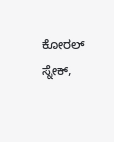ಕೋರಲ್ ಸ್ನೇಕ್,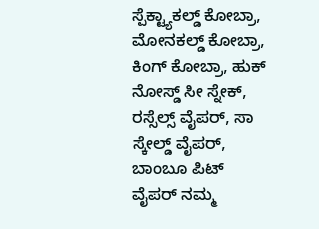ಸ್ಪೆಕ್ಟ್ಯಾಕಲ್ಡ್ ಕೋಬ್ರಾ, ಮೋನಕಲ್ಡ್ ಕೋಬ್ರಾ, ಕಿಂಗ್ ಕೋಬ್ರಾ, ಹುಕ್ ನೋಸ್ಡ್ ಸೀ ಸ್ನೇಕ್, ರಸ್ಸೆಲ್ಸ್ ವೈಪರ್, ಸಾ ಸ್ಕೇಲ್ಡ್ ವೈಪರ್, ಬಾಂಬೂ ಪಿಟ್ ವೈಪರ್ ನಮ್ಮ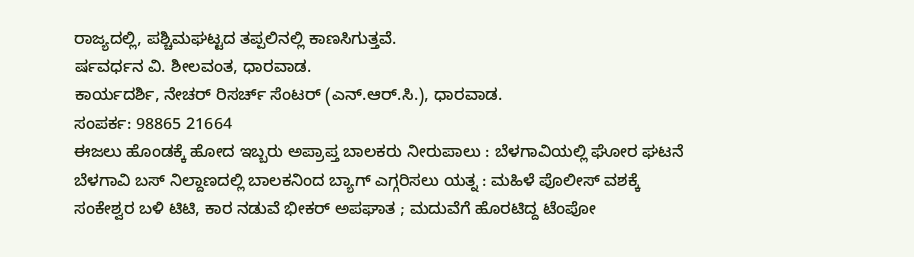ರಾಜ್ಯದಲ್ಲಿ, ಪಶ್ಚಿಮಘಟ್ಟದ ತಪ್ಪಲಿನಲ್ಲಿ ಕಾಣಸಿಗುತ್ತವೆ.
ರ್ಷವರ್ಧನ ವಿ. ಶೀಲವಂತ, ಧಾರವಾಡ.
ಕಾರ್ಯದರ್ಶಿ, ನೇಚರ್ ರಿಸರ್ಚ್ ಸೆಂಟರ್ (ಎನ್.ಆರ್.ಸಿ.), ಧಾರವಾಡ.
ಸಂಪರ್ಕ: 98865 21664
ಈಜಲು ಹೊಂಡಕ್ಕೆ ಹೋದ ಇಬ್ಬರು ಅಪ್ರಾಪ್ತ ಬಾಲಕರು ನೀರುಪಾಲು : ಬೆಳಗಾವಿಯಲ್ಲಿ ಘೋರ ಘಟನೆ
ಬೆಳಗಾವಿ ಬಸ್ ನಿಲ್ದಾಣದಲ್ಲಿ ಬಾಲಕನಿಂದ ಬ್ಯಾಗ್ ಎಗ್ಗರಿಸಲು ಯತ್ನ : ಮಹಿಳೆ ಪೊಲೀಸ್ ವಶಕ್ಕೆ
ಸಂಕೇಶ್ವರ ಬಳಿ ಟಿಟಿ, ಕಾರ ನಡುವೆ ಭೀಕರ್ ಅಪಘಾತ ; ಮದುವೆಗೆ ಹೊರಟಿದ್ದ ಟೆಂಪೋ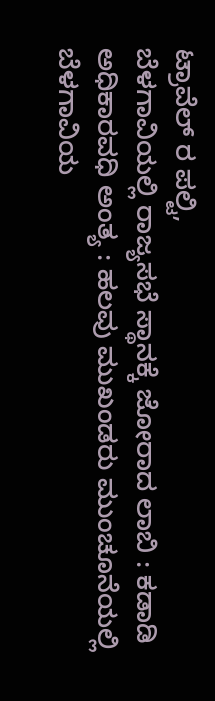ಟ್ರಾವೆಲ್ ರ ಪಲ್ಟಿ,
ಬೆಳಗಾವಿಯಲ್ಲಿ ರಾಜ್ಯಸಭೆ ಸ್ಥಾನಕ್ಕೆ ಜೋರಾದ ಲಾಬಿ : ಕಡಾಡಿ ಅಧಿಕಾರವಧಿ ಅಂತ್ಯ : ಹಲವು ಮುಖಂಡರು ಮುಂಚೂನೆಯಲ್ಲಿ
ಬೆಳಗಾವಿಯ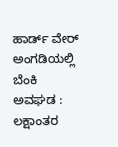ಹಾರ್ಡ್ ವೇರ್ ಅಂಗಡಿಯಲ್ಲಿ ಬೆಂಕಿ ಅವಘಡ : ಲಕ್ಷಾಂತರ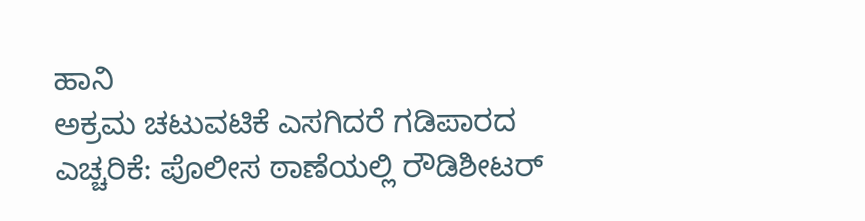ಹಾನಿ
ಅಕ್ರಮ ಚಟುವಟಿಕೆ ಎಸಗಿದರೆ ಗಡಿಪಾರದ ಎಚ್ಚರಿಕೆ: ಪೊಲೀಸ ಠಾಣೆಯಲ್ಲಿ ರೌಡಿಶೀಟರ್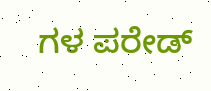ಗಳ ಪರೇಡ್